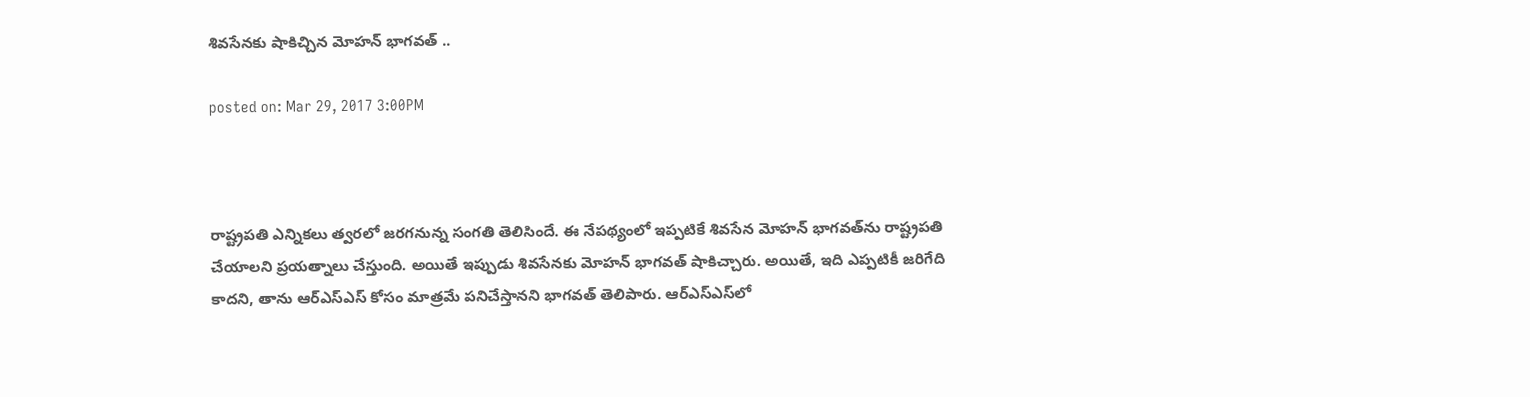శివసేనకు షాకిచ్చిన మోహన్ భాగవత్‌ ..

posted on: Mar 29, 2017 3:00PM



రాష్ట్రపతి ఎన్నికలు త్వరలో జరగనున్న సంగతి తెలిసిందే. ఈ నేపథ్యంలో ఇప్పటికే శివసేన మోహన్ భాగవత్‌ను రాష్ట్రపతి చేయాలని ప్రయత్నాలు చేస్తుంది. అయితే ఇప్పుడు శివసేనకు మోహన్ భాగవత్‌ షాకిచ్చారు. అయితే, ఇది ఎప్పటికీ జరిగేది కాదని, తాను ఆర్ఎస్ఎస్ కోసం మాత్రమే పనిచేస్తానని భాగవత్ తెలిపారు. ఆర్ఎస్ఎస్‌లో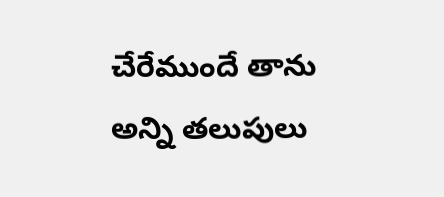చేరేముందే తాను అన్ని తలుపులు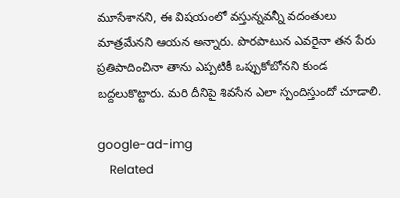మూసేశానని, ఈ విషయంలో వస్తున్నవన్నీ వదంతులు మాత్రమేనని ఆయన అన్నారు. పొరపాటున ఎవరైనా తన పేరు ప్రతిపాదించినా తాను ఎప్పటికీ ఒప్పుకోబోనని కుండ బద్దలుకొట్టారు. మరి దీనిపై శివసేన ఎలా స్పందిస్తుందో చూడాలి.

google-ad-img
    Related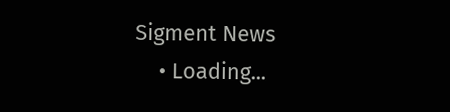Sigment News
    • Loading...